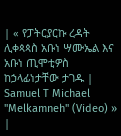| « የፓትርያርኩ ረዳት ሊቀጳጳስ አቡነ ሣሙኤል እና አቡነ ጢሞቲዎስ ከኃላፊነታቸው ታገዱ | Samuel T Michael "Melkamneh" (Video) » |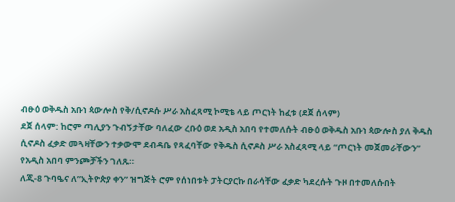ብፁዕ ወቅዱስ አቡነ ጳውሎስ የቅ/ሲኖዶሱ ሥራ አስፈጻሚ ኮሚቴ ላይ ጦርነት ከፈቱ (ደጀ ሰላም)
ደጀ ሰላም: ከሮም ጣሊያን ጉብኝታቸው ባለፈው ረቡዕ ወደ አዲስ አበባ የተመለሱት ብፁዕ ወቅዱስ አቡነ ጳውሎስ ያለ ቅዱስ ሲኖዶስ ፈቃድ መጓዛቸውን ተቃውሞ ደብዳቤ የጻፈባቸው የቅዱስ ሲኖዶስ ሥራ አስፈጻሚ ላይ “ጦርነት መጀመራቸውን” የአዲስ አበባ ምንጮቻችን ገለጹ።
ለጂ-8 ጉባዔና ለ”ኢትዮጵያ ቀን” ዝግጅት ሮም የሰነበቱት ፓትርያርኩ በራሳቸው ፈቃድ ካደረሱት ጉዞ በተመለሱበት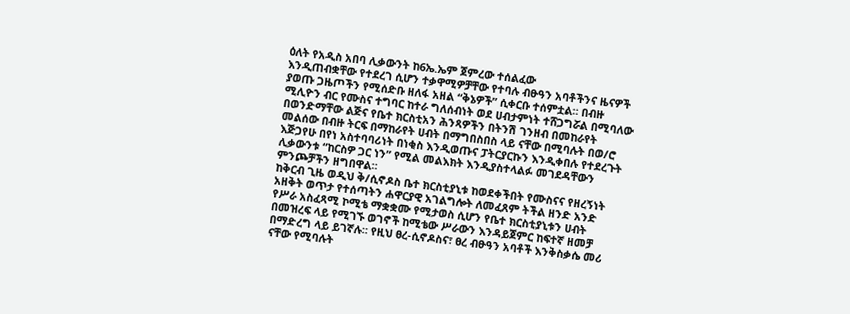ዕለት የአዲስ አበባ ሊቃውንት ከ6ኤ.ኤም ጀምረው ተሰልፈው
እንዲጠብቋቸው የተደረገ ሲሆን ተቃዋሚዎቻቸው የተባሉ ብፁዓን አባቶችንና ዜናዎች ያወጡ ጋዜጦችን የሚሰድቡ ዘለፋ አዘል “ቅኔዎች” ሲቀርቡ ተሰምቷል። በብዙ ሚሊዮን ብር የሙስና ተግባር ከተራ ግለሰብነት ወደ ሀብታምነት ተሸጋግሯል በሚባለው በወንድማቸው ልጅና የቤተ ክርስቲአን ሕንጻዎችን በትንሽ ገንዘብ በመከራየት መልሰው በብዙ ትርፍ በማከራየት ሀብት በማግበስበስ ላይ ናቸው በሚባሉት በወ/ሮ እጅጋየሁ በየነ አስተባባሪነት በነቂስ እንዲወጡና ፓትርያርኩን እንዲቀበሉ የተደረጉት ሊቃውንቱ “ከርስዎ ጋር ነን” የሚል መልእክት እንዲያስተላልፉ መገደዳቸውን ምንጮቻችን ዘግበዋል።
ከቅርብ ጊዜ ወዲህ ቅ/ሲኖዶስ ቤተ ክርስቲያኒቱ ከወደቀችበት የሙስናና የዘረኝነት አዘቅት ወጥታ የተሰጣትን ሐዋርያዊ አገልግሎት ለመፈጸም ትችል ዘንድ አንድ የሥራ አስፈጻሚ ኮሚቴ ማቋቋሙ የሚታወስ ሲሆን የቤተ ክርስቲያኒቱን ሀብት በመዝረፍ ላይ የሚገኙ ወገኖች ከሚቴው ሥራውን እንዳይጀምር ከፍተኛ ዘመቻ በማድረግ ላይ ይገኛሉ። የዚህ ፀረ-ሲኖዶስና፣ ፀረ ብፁዓን አባቶች እንቅስቃሴ መሪ ናቸው የሚባሉት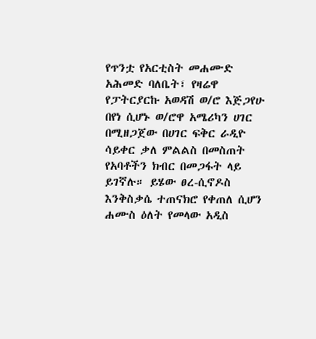የጥንቷ የአርቲስት መሐሙድ አሕመድ ባለቤት፣ የዛሬዋ የፓትርያርኩ አወዳሽ ወ/ሮ እጅጋየሁ በየነ ሲሆኑ ወ/ሮዋ አሜሪካን ሀገር በሚዘጋጀው በሀገር ፍቅር ራዲዮ ሳይቀር ቃለ ምልልስ በመስጠት የአባቶችን ክብር በመጋፋት ላይ ይገኛሉ። ይሄው ፀረ-ሲኖዶስ እንቅስቃሴ ተጠናክሮ የቀጠለ ሲሆን ሐሙስ ዕለት የመላው አዲስ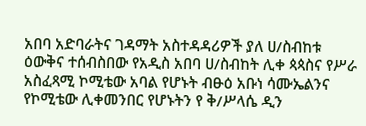አበባ አድባራትና ገዳማት አስተዳዳሪዎች ያለ ሀ/ስብከቱ ዕውቅና ተሰብስበው የአዲስ አበባ ሀ/ስብከት ሊቀ ጳጳስና የሥራ አስፈጻሚ ኮሚቴው አባል የሆኑት ብፁዕ አቡነ ሳሙኤልንና የኮሚቴው ሊቀመንበር የሆኑትን የ ቅ/ሥላሴ ዲን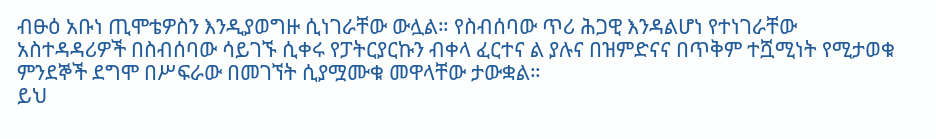ብፁዕ አቡነ ጢሞቴዎስን እንዲያወግዙ ሲነገራቸው ውሏል። የስብሰባው ጥሪ ሕጋዊ እንዳልሆነ የተነገራቸው አስተዳዳሪዎች በስብሰባው ሳይገኙ ሲቀሩ የፓትርያርኩን ብቀላ ፈርተና ል ያሉና በዝምድናና በጥቅም ተሿሚነት የሚታወቁ ምንደኞች ደግሞ በሥፍራው በመገኘት ሲያሟሙቁ መዋላቸው ታውቋል።
ይህ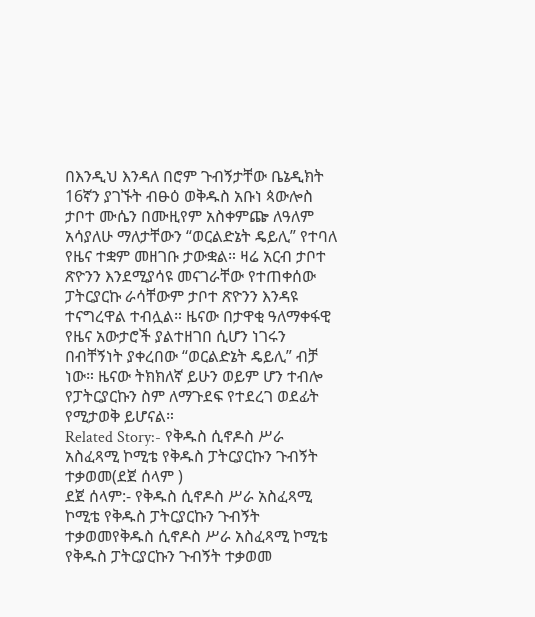በእንዲህ እንዳለ በሮም ጉብኝታቸው ቤኔዲክት 16ኛን ያገኙት ብፁዕ ወቅዱስ አቡነ ጳውሎስ ታቦተ ሙሴን በሙዚየም አስቀምጬ ለዓለም አሳያለሁ ማለታቸውን “ወርልድኔት ዴይሊ” የተባለ የዜና ተቋም መዘገቡ ታውቋል። ዛሬ አርብ ታቦተ ጽዮንን እንደሚያሳዩ መናገራቸው የተጠቀሰው ፓትርያርኩ ራሳቸውም ታቦተ ጽዮንን እንዳዩ ተናግረዋል ተብሏል። ዜናው በታዋቂ ዓለማቀፋዊ የዜና አውታሮች ያልተዘገበ ሲሆን ነገሩን በብቸኝነት ያቀረበው “ወርልድኔት ዴይሊ” ብቻ ነው። ዜናው ትክክለኛ ይሁን ወይም ሆን ተብሎ የፓትርያርኩን ስም ለማጉደፍ የተደረገ ወደፊት የሚታወቅ ይሆናል።
Related Story:- የቅዱስ ሲኖዶስ ሥራ አስፈጻሚ ኮሚቴ የቅዱስ ፓትርያርኩን ጉብኝት ተቃወመ(ደጀ ሰላም )
ደጀ ሰላም:- የቅዱስ ሲኖዶስ ሥራ አስፈጻሚ ኮሚቴ የቅዱስ ፓትርያርኩን ጉብኝት ተቃወመየቅዱስ ሲኖዶስ ሥራ አስፈጻሚ ኮሚቴ የቅዱስ ፓትርያርኩን ጉብኝት ተቃወመ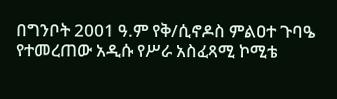በግንቦት 2001 ዓ.ም የቅ/ሲኖዶስ ምልዐተ ጉባዔ የተመረጠው አዲሱ የሥራ አስፈጻሚ ኮሚቴ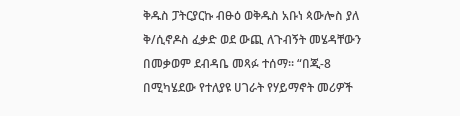ቅዱስ ፓትርያርኩ ብፁዕ ወቅዱስ አቡነ ጳውሎስ ያለ ቅ/ሲኖዶስ ፈቃድ ወደ ውጪ ለጉብኝት መሄዳቸውን በመቃወም ደብዳቤ መጻፉ ተሰማ። “በጂ-8 በሚካሄደው የተለያዩ ሀገራት የሃይማኖት መሪዎች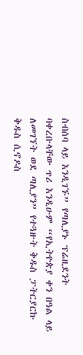ስብሰባ ላይ እንዲገኙ” የጣሊያኑ ፕሬዚደንት ባቀረቡላቸው ጥሪ እንዲሁም “የኢትዮጵያ ቀን በዓል ላይ ለመገኘት ወደ ጣሊያን” የተጓዙት ቅዱስ ፓትርያርኩ ቅዱስ ሲኖዶስ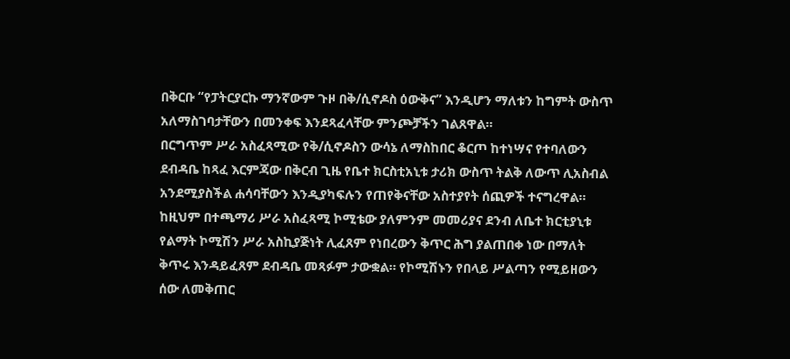በቅርቡ “የፓትርያርኩ ማንኛውም ጉዞ በቅ/ሲኖዶስ ዕውቅና” እንዲሆን ማለቱን ከግምት ውስጥ አለማስገባታቸውን በመንቀፍ እንደጻፈላቸው ምንጮቻችን ገልጸዋል።
በርግጥም ሥራ አስፈጻሚው የቅ/ሲኖዶስን ውሳኔ ለማስከበር ቆርጦ ከተነሣና የተባለውን ደብዳቤ ከጻፈ እርምጃው በቅርብ ጊዜ የቤተ ክርስቲአኒቱ ታሪክ ውስጥ ትልቅ ለውጥ ሊአስብል አንደሚያስችል ሐሳባቸውን እንዲያካፍሉን የጠየቅናቸው አስተያየት ሰጪዎች ተናግረዋል።
ከዚህም በተጫማሪ ሥራ አስፈጻሚ ኮሚቴው ያለምንም መመሪያና ደንብ ለቤተ ክርቲያኒቱ የልማት ኮሚሽን ሥራ አስኪያጅነት ሊፈጸም የነበረውን ቅጥር ሕግ ያልጠበቀ ነው በማለት ቅጥሩ እንዳይፈጸም ደብዳቤ መጻፉም ታውቋል። የኮሚሽኑን የበላይ ሥልጣን የሚይዘውን ሰው ለመቅጠር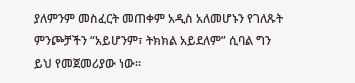ያለምንም መስፈርት መጠቀም አዲስ አለመሆኑን የገለጹት ምንጮቻችን “አይሆንም፣ ትክክል አይደለም” ሲባል ግን ይህ የመጀመሪያው ነው።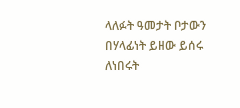ላለፉት ዓመታት ቦታውን በሃላፊነት ይዘው ይሰሩ ለነበሩት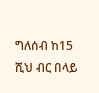ግለሰብ ከ15 ሺህ ብር በላይ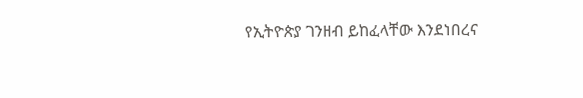የኢትዮጵያ ገንዘብ ይከፈላቸው እንደነበረና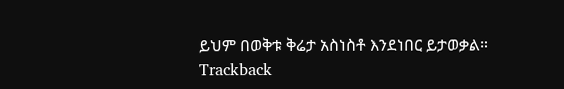ይህም በወቅቱ ቅሬታ አስነስቶ እንደነበር ይታወቃል።
Trackback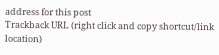address for this post
Trackback URL (right click and copy shortcut/link location)